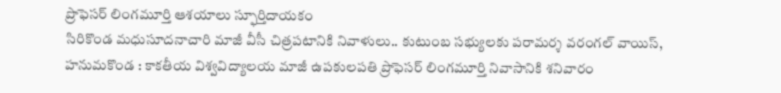ప్రొఫెసర్ లింగమూర్తి ఆశయాలు స్ఫూర్తిదాయకం
సిరికొండ మధుసూదనాచారి మాజీ వీసీ చిత్రపటానికి నివాళులు.. కుటుంబ సభ్యులకు పరామర్శ వరంగల్ వాయిస్, హనుమకొండ : కాకతీయ విశ్వవిద్యాలయ మాజీ ఉపకులపతి ప్రొఫెసర్ లింగమూర్తి నివాసానికి శనివారం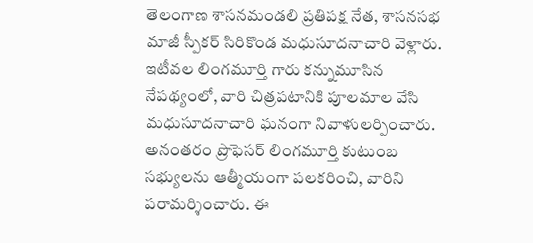తెలంగాణ శాసనమండలి ప్రతిపక్ష నేత, శాసనసభ మాజీ స్పీకర్ సిరికొండ మధుసూదనాచారి వెళ్లారు. ఇటీవల లింగమూర్తి గారు కన్నుమూసిన నేపథ్యంలో, వారి చిత్రపటానికి పూలమాల వేసి మధుసూదనాచారి ఘనంగా నివాళులర్పించారు. అనంతరం ప్రొఫెసర్ లింగమూర్తి కుటుంబ సభ్యులను ఆత్మీయంగా పలకరించి, వారిని పరామర్శించారు. ఈ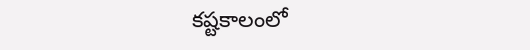కష్టకాలంలో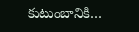కుటుంబానికి…